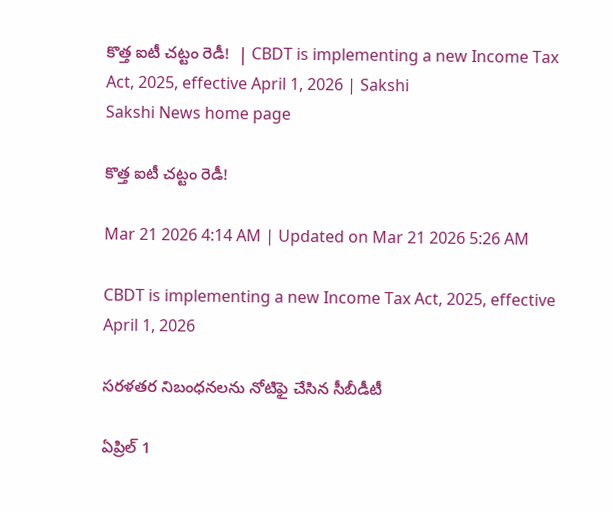కొత్త ఐటీ చట్టం రెడీ!  | CBDT is implementing a new Income Tax Act, 2025, effective April 1, 2026 | Sakshi
Sakshi News home page

కొత్త ఐటీ చట్టం రెడీ!

Mar 21 2026 4:14 AM | Updated on Mar 21 2026 5:26 AM

CBDT is implementing a new Income Tax Act, 2025, effective April 1, 2026

సరళతర నిబంధనలను నోటిఫై చేసిన సీబీడీటీ

ఏప్రిల్‌ 1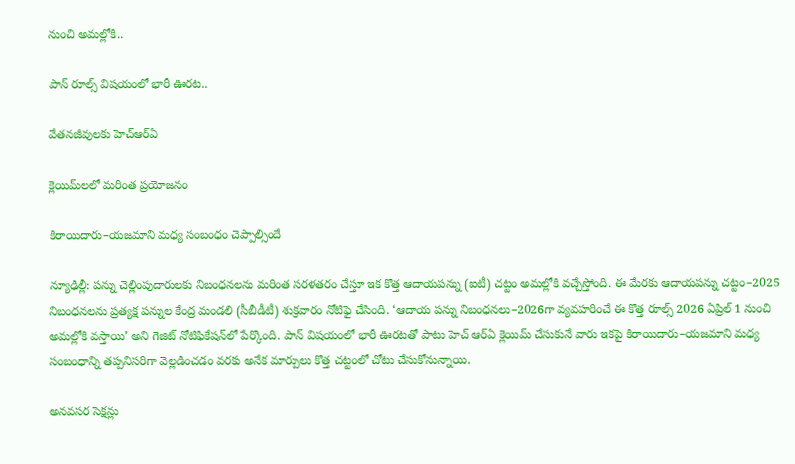నుంచి అమల్లోకి..

పాన్‌ రూల్స్‌ విషయంలో భారీ ఊరట..

వేతనజీవులకు హెచ్‌ఆర్‌ఏ

క్లెయిమ్‌లలో మరింత ప్రయోజనం

కిరాయిదారు–యజమాని మధ్య సంబంధం చెప్పాల్సిందే

న్యూఢిల్లీ: పన్ను చెల్లింపుదారులకు నిబంధనలను మరింత సరళతరం చేస్తూ ఇక కొత్త ఆదాయపన్ను (ఐటీ) చట్టం అమల్లోకి వచ్చేస్తోంది. ఈ మేరకు ఆదాయపన్ను చట్టం–2025 నిబంధనలను ప్రత్యక్ష పన్నుల కేంద్ర మండలి (సీబీడీటీ) శుక్రవారం నోటిఫై చేసింది. ‘ఆదాయ పన్ను నిబంధనలు–2026గా వ్యవహరించే ఈ కొత్త రూల్స్‌ 2026 ఏప్రిల్‌ 1 నుంచి అమల్లోకి వస్తాయి’ అని గెజిట్‌ నోటిఫికేషన్‌లో పేర్కొంది. పాన్‌ విషయంలో భారీ ఊరటతో పాటు హెచ్‌ ఆర్‌ఏ క్లెయిమ్‌ చేసుకునే వారు ఇకపై కిరాయిదారు–యజమాని మధ్య సంబంధాన్ని తప్పనిసరిగా వెల్లడించడం వరకు అనేక మార్పులు కొత్త చట్టంలో చోటు చేసుకోనున్నాయి.

అనవసర సెక్షన్లు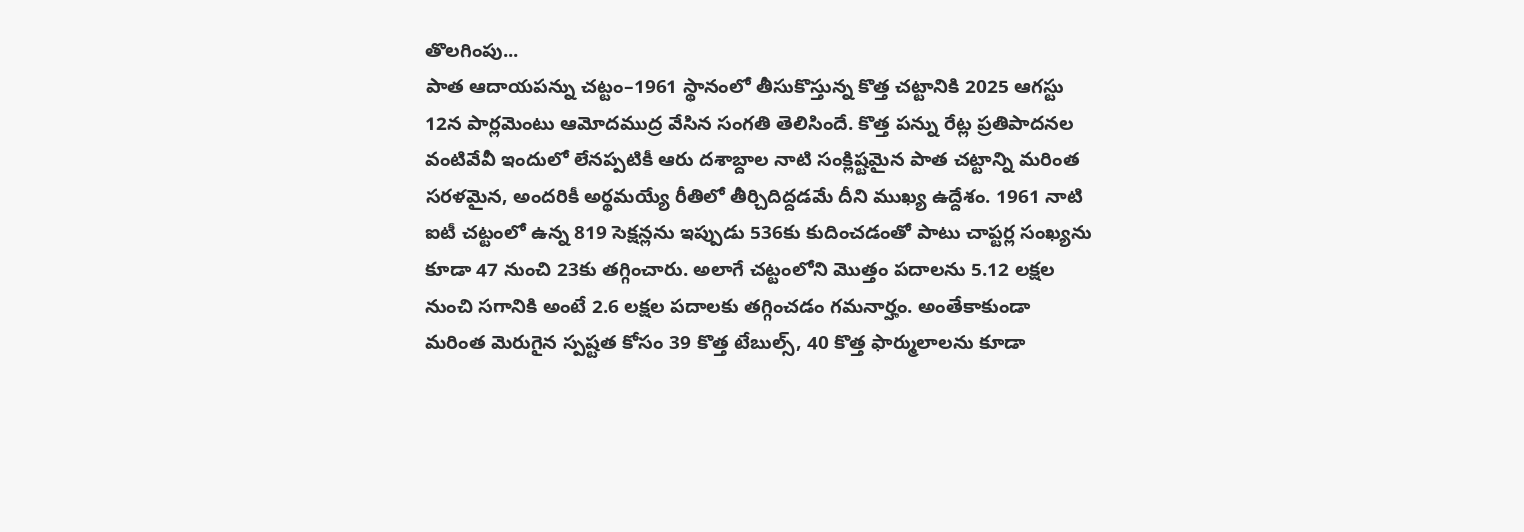తొలగింపు...
పాత ఆదాయపన్ను చట్టం–1961 స్థానంలో తీసుకొస్తున్న కొత్త చట్టానికి 2025 ఆగస్టు 12న పార్లమెంటు ఆమోదముద్ర వేసిన సంగతి తెలిసిందే. కొత్త పన్ను రేట్ల ప్రతిపాదనల వంటివేవీ ఇందులో లేనప్పటికీ ఆరు దశాబ్దాల నాటి సంక్లిష్టమైన పాత చట్టాన్ని మరింత సరళమైన, అందరికీ అర్థమయ్యే రీతిలో తీర్చిదిద్దడమే దీని ముఖ్య ఉద్దేశం. 1961 నాటి ఐటీ చట్టంలో ఉన్న 819 సెక్షన్లను ఇప్పుడు 536కు కుదించడంతో పాటు చాప్టర్ల సంఖ్యను కూడా 47 నుంచి 23కు తగ్గించారు. అలాగే చట్టంలోని మొత్తం పదాలను 5.12 లక్షల నుంచి సగానికి అంటే 2.6 లక్షల పదాలకు తగ్గించడం గమనార్హం. అంతేకాకుండా మరింత మెరుగైన స్పష్టత కోసం 39 కొత్త టేబుల్స్, 40 కొత్త ఫార్ములాలను కూడా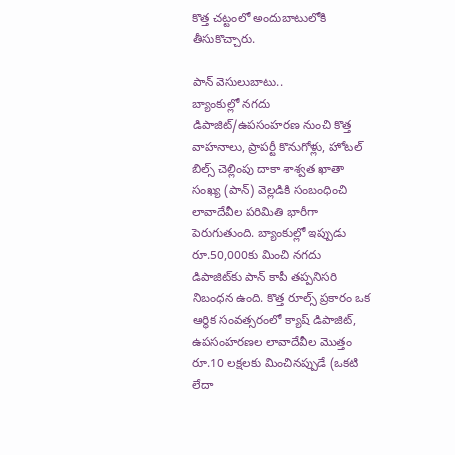కొత్త చట్టంలో అందుబాటులోకి తీసుకొచ్చారు.

పాన్‌ వెసులుబాటు..
బ్యాంకుల్లో నగదు డిపాజిట్‌/ఉపసంహరణ నుంచి కొత్త వాహనాలు, ప్రాపర్టీ కొనుగోళ్లు, హోటల్‌ బిల్స్‌ చెల్లింపు దాకా శాశ్వత ఖాతా సంఖ్య (పాన్‌) వెల్లడికి సంబంధించి లావాదేవీల పరిమితి భారీగా పెరుగుతుంది. బ్యాంకుల్లో ఇప్పుడు రూ.50,000కు మించి నగదు డిపాజిట్‌కు పాన్‌ కాపీ తప్పనిసరి నిబంధన ఉంది. కొత్త రూల్స్‌ ప్రకారం ఒక ఆర్థిక సంవత్సరంలో క్యాష్‌ డిపాజిట్, ఉపసంహరణల లావాదేవీల మొత్తం రూ.10 లక్షలకు మించినప్పుడే (ఒకటి లేదా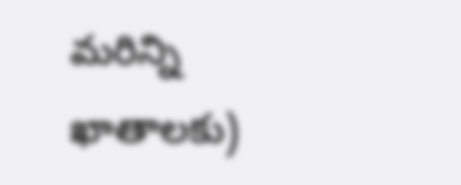మరిన్ని ఖాతాలకు)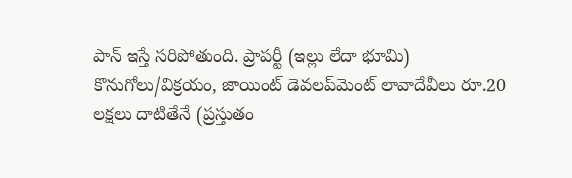పాన్‌ ఇస్తే సరిపోతుంది. ప్రాపర్టీ (ఇల్లు లేదా భూమి) కొనుగోలు/విక్రయం, జాయింట్‌ డెవలప్‌మెంట్‌ లావాదేవీలు రూ.20 లక్షలు దాటితేనే (ప్రస్తుతం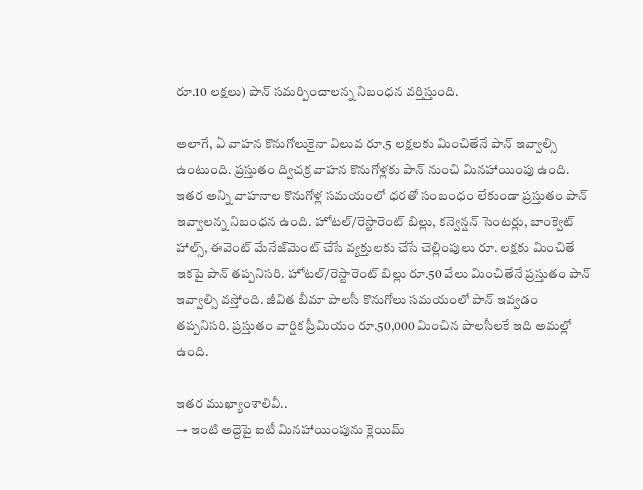రూ.10 లక్షలు) పాన్‌ సమర్పించాలన్న నిబంధన వర్తిస్తుంది.

అలాగే, ఏ వాహన కొనుగోలుకైనా విలువ రూ.5 లక్షలకు మించితేనే పాన్‌ ఇవ్వాల్సి ఉంటుంది. ప్రస్తుతం ద్విచక్ర వాహన కొనుగోళ్లకు పాన్‌ నుంచి మినహాయింపు ఉంది. ఇతర అన్ని వాహనాల కొనుగోళ్ల సమయంలో ధరతో సంబంధం లేకుండా ప్రస్తుతం పాన్‌ ఇవ్వాలన్న నిబంధన ఉంది. హోటల్‌/రెస్టారెంట్‌ బిల్లు, కన్వెన్షన్‌ సెంటర్లు, బాంక్వెట్‌ హాల్స్, ఈవెంట్‌ మేనేజ్‌మెంట్‌ చేసే వ్యక్తులకు చేసే చెల్లింపులు రూ. లక్షకు మించితే ఇకపై పాన్‌ తప్పనిసరి. హోటల్‌/రెస్టారెంట్‌ బిల్లు రూ.50 వేలు మించితేనే ప్రస్తుతం పాన్‌ ఇవ్వాల్సి వస్తోంది. జీవిత బీమా పాలసీ కొనుగోలు సమయంలో పాన్‌ ఇవ్వడం తప్పనిసరి. ప్రస్తుతం వార్షిక ప్రీమియం రూ.50,000 మించిన పాలసీలకే ఇది అమల్లో ఉంది.

ఇతర ముఖ్యాంశాలివీ..
→ ఇంటి అద్దెపై ఐటీ మినహాయింపును క్లెయిమ్‌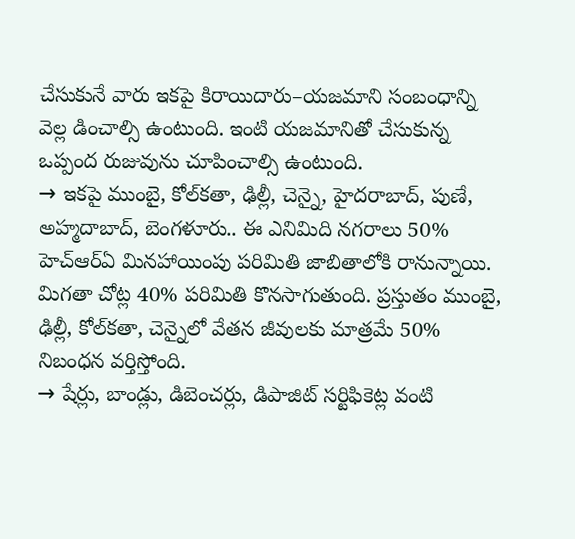చేసుకునే వారు ఇకపై కిరాయిదారు–యజమాని సంబంధాన్ని వెల్ల డించాల్సి ఉంటుంది. ఇంటి యజమానితో చేసుకున్న ఒప్పంద రుజువును చూపించాల్సి ఉంటుంది.
→ ఇకపై ముంబై, కోల్‌కతా, ఢిల్లీ, చెన్నై, హైదరాబాద్, పుణే, అహ్మదాబాద్, బెంగళూరు.. ఈ ఎనిమిది నగరాలు 50% హెచ్‌ఆర్‌ఏ మినహాయింపు పరిమితి జాబితాలోకి రానున్నాయి. మిగతా చోట్ల 40% పరిమితి కొనసాగుతుంది. ప్రస్తుతం ముంబై, ఢిల్లీ, కోల్‌కతా, చెన్నైలో వేతన జీవులకు మాత్రమే 50% నిబంధన వర్తిస్తోంది.
→ షేర్లు, బాండ్లు, డిబెంచర్లు, డిపాజిట్‌ సర్టిఫికెట్ల వంటి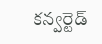కన్వర్టెడ్‌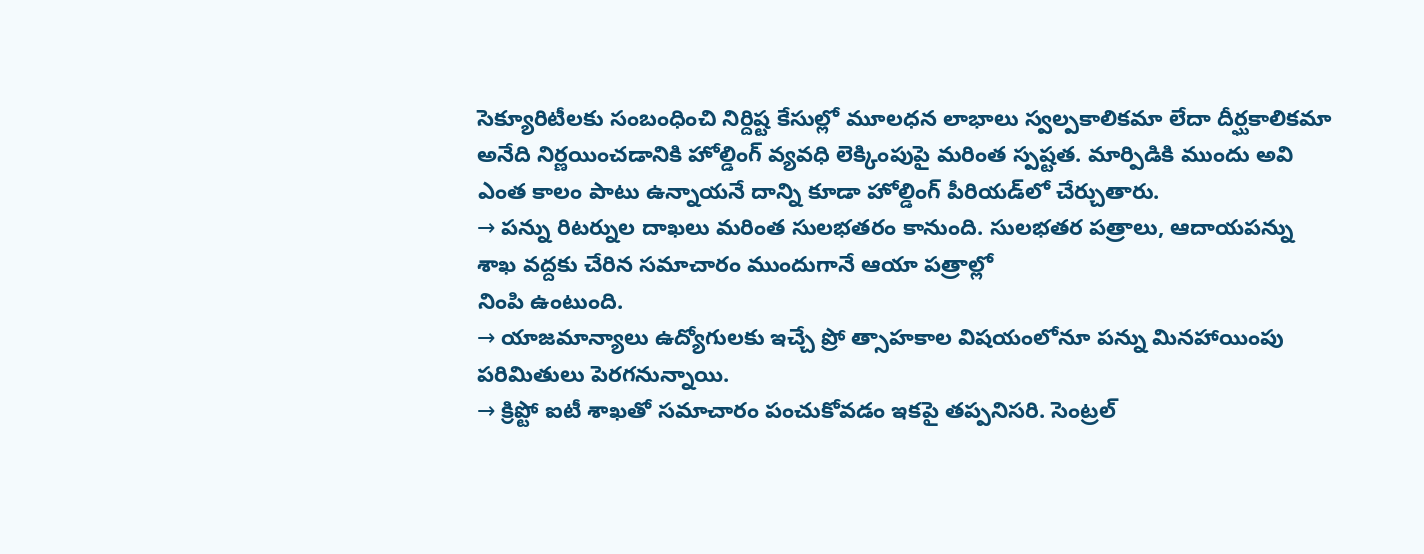సెక్యూరిటీలకు సంబంధించి నిర్దిష్ట కేసుల్లో మూలధన లాభాలు స్వల్పకాలికమా లేదా దీర్ఘకాలికమా అనేది నిర్ణయించడానికి హోల్డింగ్‌ వ్యవధి లెక్కింపుపై మరింత స్పష్టత. మార్పిడికి ముందు అవి ఎంత కాలం పాటు ఉన్నాయనే దాన్ని కూడా హోల్డింగ్‌ పీరియడ్‌లో చేర్చుతారు.
→ పన్ను రిటర్నుల దాఖలు మరింత సులభతరం కానుంది. సులభతర పత్రాలు, ఆదాయపన్ను శాఖ వద్దకు చేరిన సమాచారం ముందుగానే ఆయా పత్రాల్లో
నింపి ఉంటుంది.
→ యాజమాన్యాలు ఉద్యోగులకు ఇచ్చే ప్రో త్సాహకాల విషయంలోనూ పన్ను మినహాయింపు పరిమితులు పెరగనున్నాయి.
→ క్రిప్టో ఐటీ శాఖతో సమాచారం పంచుకోవడం ఇకపై తప్పనిసరి. సెంట్రల్‌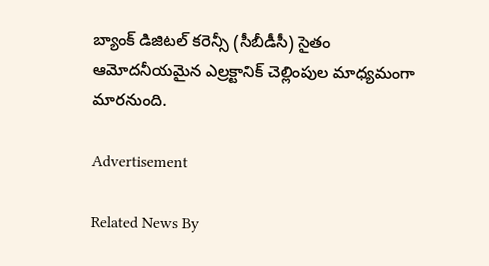బ్యాంక్‌ డిజిటల్‌ కరెన్సీ (సీబీడీసీ) సైతం ఆమోదనీయమైన ఎల్రక్టానిక్‌ చెల్లింపుల మాధ్యమంగా మారనుంది.

Advertisement

Related News By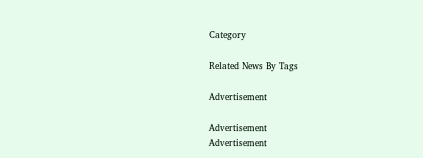Category

Related News By Tags

Advertisement

Advertisement
Advertisement